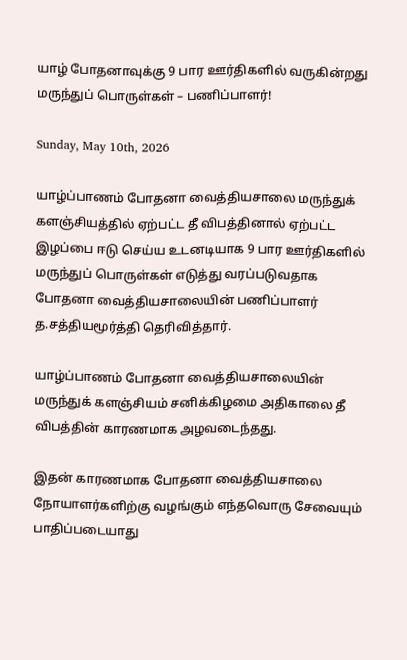யாழ் போதனாவுக்கு 9 பார ஊர்திகளில் வருகின்றது மருந்துப் பொருள்கள் – பணிப்பாளர்!

Sunday, May 10th, 2026

யாழ்ப்பாணம் போதனா வைத்தியசாலை மருந்துக் களஞ்சியத்தில் ஏற்பட்ட தீ விபத்தினால் ஏற்பட்ட இழப்பை ஈடு செய்ய உடனடியாக 9 பார ஊர்திகளில் மருந்துப் பொருள்கள் எடுத்து வரப்படுவதாக போதனா வைத்தியசாலையின் பணிப்பாளர் த.சத்தியமூர்த்தி தெரிவித்தார்.

யாழ்ப்பாணம் போதனா வைத்தியசாலையின் மருந்துக் களஞ்சியம் சனிக்கிழமை அதிகாலை தீ விபத்தின் காரணமாக அழவடைந்தது.

இதன் காரணமாக போதனா வைத்தியசாலை நோயாளர்களிற்கு வழங்கும் எந்தவொரு சேவையும் பாதிப்படையாது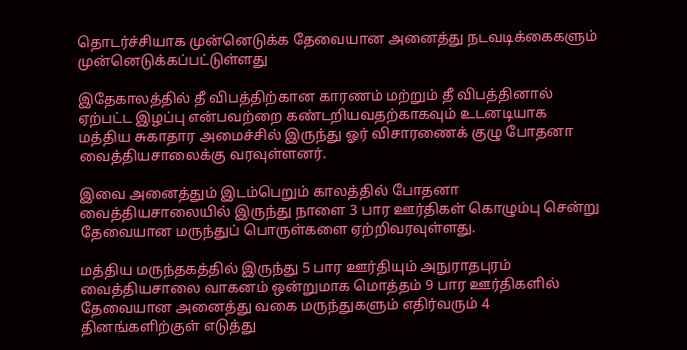தொடர்ச்சியாக முன்னெடுக்க தேவையான அனைத்து நடவடிக்கைகளும் முன்னெடுக்கப்பட்டுள்ளது

இதேகாலத்தில் தீ விபத்திற்கான காரணம் மற்றும் தீ விபத்தினால் ஏற்பட்ட இழப்பு என்பவற்றை கண்டறியவதற்காகவும் உடனடியாக மத்திய சுகாதார அமைச்சில் இருந்து ஓர் விசாரணைக் குழு போதனா வைத்தியசாலைக்கு வரவுள்ளனர்.

இவை அனைத்தும் இடம்பெறும் காலத்தில் போதனா வைத்தியசாலையில் இருந்து நாளை 3 பார ஊர்திகள் கொழும்பு சென்று தேவையான மருந்துப் பொருள்களை ஏற்றிவரவுள்ளது.

மத்திய மருந்தகத்தில் இருந்து 5 பார ஊர்தியும் அநுராதபுரம் வைத்தியசாலை வாகனம் ஒன்றுமாக மொத்தம் 9 பார ஊர்திகளில் தேவையான அனைத்து வகை மருந்துகளும் எதிர்வரும் 4 தினங்களிற்குள் எடுத்து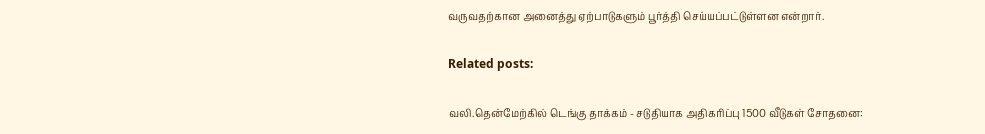வருவதற்கான அனைத்து ஏற்பாடுகளும் பூர்த்தி செய்யப்பட்டுள்ளன என்றார்.

Related posts:

வலி.தென்மேற்கில் டெங்கு தாக்கம் - சடுதியாக அதிகரிப்பு 1500 வீடுகள் சோதனை: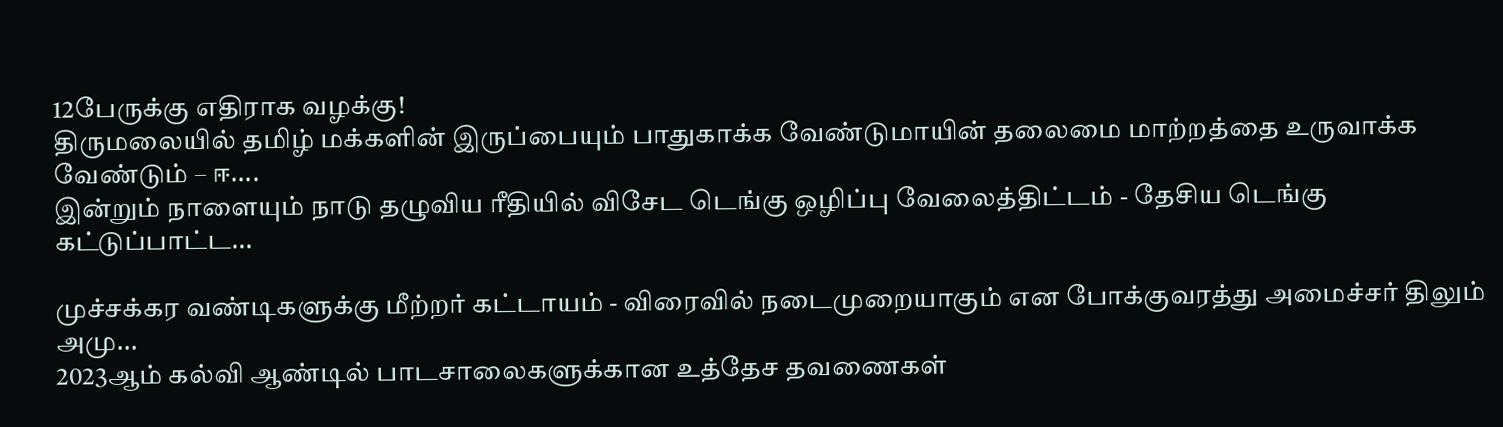12பேருக்கு எதிராக வழக்கு!
திருமலையில் தமிழ் மக்களின் இருப்பையும் பாதுகாக்க வேண்டுமாயின் தலைமை மாற்றத்தை உருவாக்க வேண்டும் – ஈ....
இன்றும் நாளையும் நாடு தழுவிய ரீதியில் விசேட டெங்கு ஒழிப்பு வேலைத்திட்டம் - தேசிய டெங்கு கட்டுப்பாட்ட...

முச்சக்கர வண்டிகளுக்கு மீற்றர் கட்டாயம் - விரைவில் நடைமுறையாகும் என போக்குவரத்து அமைச்சர் திலும் அமு...
2023ஆம் கல்வி ஆண்டில் பாடசாலைகளுக்கான உத்தேச தவணைகள்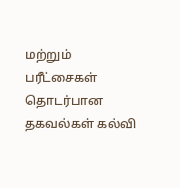மற்றும் பரீட்சைகள் தொடர்பான தகவல்கள் கல்வி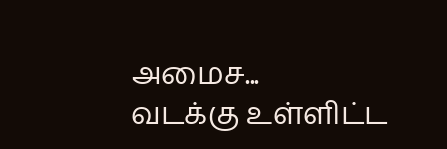அமைச...
வடக்கு உள்ளிட்ட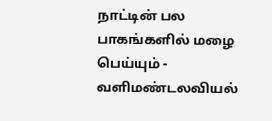நாட்டின் பல பாகங்களில் மழை பெய்யும் - வளிமண்டலவியல்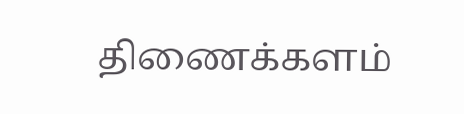திணைக்களம்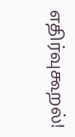எதிர்வுகூறல்!